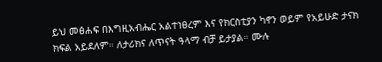ይህ መፅሐፍ በእግዚአብሔር አልተነፀረም እና የክርስቲያን ካኖን ወይም የአይሁድ ታናክ ክፍል አይደለም። ለታሪክና ለጥናት ዓላማ ብቻ ይታያል። ሙሉ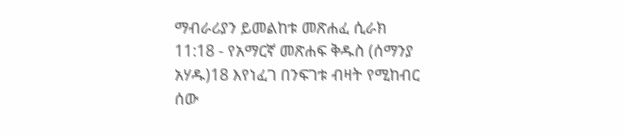ማብራሪያን ይመልከቱ መጽሐፈ ሲራክ 11:18 - የአማርኛ መጽሐፍ ቅዱስ (ሰማንያ አሃዱ)18 እየነፈገ በንፍገቱ ብዛት የሚከብር ሰው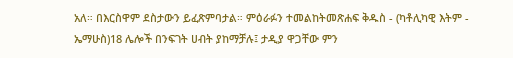አለ። በእርስዋም ደስታውን ይፈጽምባታል። ምዕራፉን ተመልከትመጽሐፍ ቅዱስ - (ካቶሊካዊ እትም - ኤማሁስ)18 ሌሎች በንፍገት ሀብት ያከማቻሉ፤ ታዲያ ዋጋቸው ምን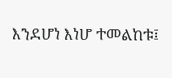እንደሆነ እነሆ ተመልከቱ፤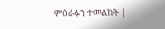ምዕራፉን ተመልከት |